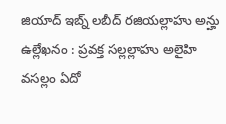జియాద్ ఇబ్న్ లబీద్ రజియల్లాహు అన్హు ఉల్లేఖనం : ప్రవక్త సల్లల్లాహు అలైహి వసల్లం ఏదో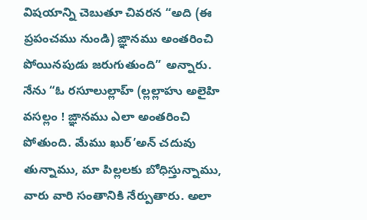విషయాన్ని చెబుతూ చివరన “అది (ఈ ప్రపంచము నుండి) ఙ్ఞానము అంతరించి పోయినపుడు జరుగుతుంది” అన్నారు. నేను “ఓ రసూలుల్లాహ్ (ల్లల్లాహు అలైహి వసల్లం ! ఙ్ఞానము ఎలా అంతరించి పోతుంది. మేము ఖుర్’అన్ చదువు తున్నాము, మా పిల్లలకు బోధిస్తున్నాము, వారు వారి సంతానికి నేర్పుతారు. అలా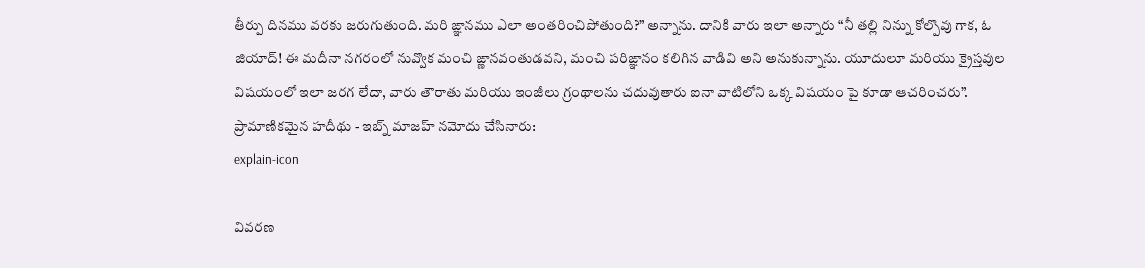తీర్పు దినము వరకు జరుగుతుంది. మరి ఙ్ఞానము ఎలా అంతరించిపోతుంది?” అన్నాను. దానికి వారు ఇలా అన్నారు “నీ తల్లి నిన్ను కోల్పొవు గాక, ఓ జియాద్! ఈ మదీనా నగరంలో నువ్వొక మంచి ఙ్ణానవంతుడవని, మంచి పరిఙ్ఞానం కలిగిన వాడివి అని అనుకున్నాను. యూదులూ మరియు క్రైస్తవుల విషయంలో ఇలా జరగ లేదా, వారు తౌరాతు మరియు ఇంజీలు గ్రంథాలను చదువుతారు ఐనా వాటిలోని ఒక్క విషయం పై కూడా ఆచరించరు”. ప్రామాణికమైన హదీథు - ఇబ్న్ మాజహ్ నమోదు చేసినారు:
explain-icon

వివరణ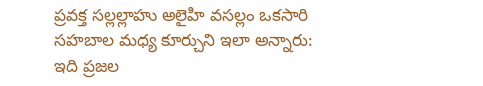ప్రవక్త సల్లల్లాహు అలైహి వసల్లం ఒకసారి సహబాల మధ్య కూర్చుని ఇలా అన్నారు: ఇది ప్రజల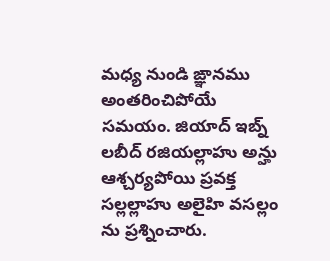మధ్య నుండి ఙ్ఞానము అంతరించిపోయే సమయం. జియాద్ ఇబ్న్ లబీద్ రజియల్లాహు అన్హు ఆశ్చర్యపోయి ప్రవక్త సల్లల్లాహు అలైహి వసల్లం ను ప్రశ్నించారు.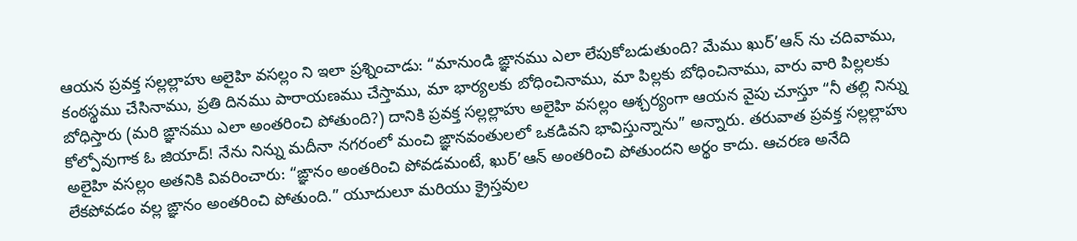ఆయన ప్రవక్త సల్లల్లాహు అలైహి వసల్లం ని ఇలా ప్రశ్నించాడు: “మానుండి ఙ్ఞానము ఎలా లేపుకోబడుతుంది? మేము ఖుర్’ఆన్ ను చదివాము, కంఠస్థము చేసినాము, ప్రతి దినము పారాయణము చేస్తాము, మా భార్యలకు బోధించినాము, మా పిల్లకు బోధించినాము, వారు వారి పిల్లలకు బోధిస్తారు (మరి ఙ్ఞానము ఎలా అంతరించి పోతుంది?) దానికి ప్రవక్త సల్లల్లాహు అలైహి వసల్లం ఆశ్చర్యంగా ఆయన వైపు చూస్తూ “నీ తల్లి నిన్ను కోల్పోవుగాక ఓ జియాద్! నేను నిన్ను మదీనా నగరంలో మంచి ఙ్ఞానవంతులలో ఒకడివని భావిస్తున్నాను” అన్నారు. తరువాత ప్రవక్త సల్లల్లాహు అలైహి వసల్లం అతనికి వివరించారు: “ఙ్ఞానం అంతరించి పోవడమంటే, ఖుర్’ఆన్ అంతరించి పోతుందని అర్థం కాదు. ఆచరణ అనేది లేకపోవడం వల్ల ఙ్ఞానం అంతరించి పోతుంది.” యూదులూ మరియు క్రైస్తవుల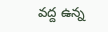వద్ద ఉన్న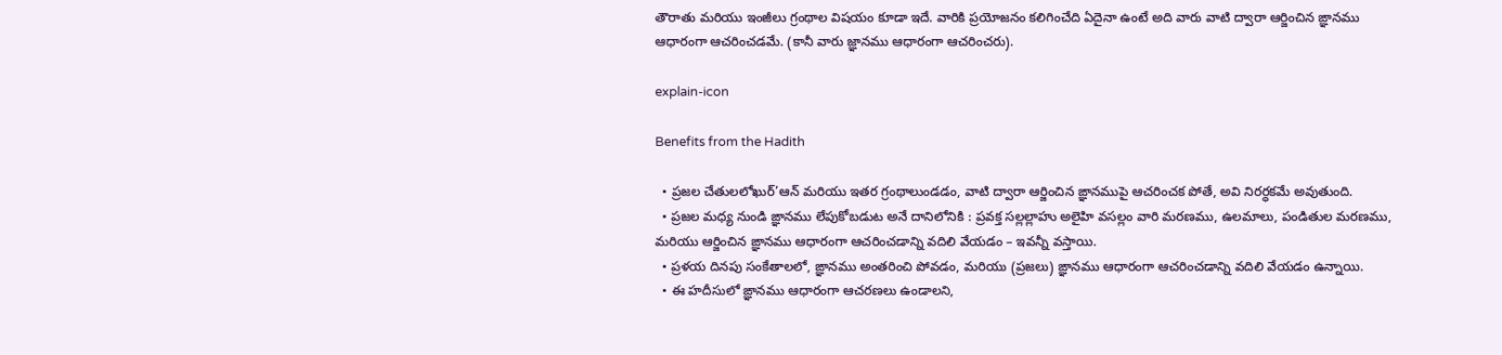తౌరాతు మరియు ఇంజీలు గ్రంథాల విషయం కూడా ఇదే. వారికి ప్రయోజనం కలిగించేది ఏదైనా ఉంటే అది వారు వాటి ద్వారా ఆర్జించిన ఙ్ఞానము ఆధారంగా ఆచరించడమే. (కానీ వారు జ్ఞానము ఆధారంగా ఆచరించరు).

explain-icon

Benefits from the Hadith

  • ప్రజల చేతులలోఖుర్’ఆన్ మరియు ఇతర గ్రంథాలుండడం, వాటి ద్వారా ఆర్జించిన ఙ్ఞానముపై ఆచరించక పోతే, అవి నిరర్ధకమే అవుతుంది.
  • ప్రజల మధ్య నుండి ఙ్ఞానము లేపుకోబడుట అనే దానిలోనికి : ప్రవక్త సల్లల్లాహు అలైహి వసల్లం వారి మరణము, ఉలమాలు, పండితుల మరణము, మరియు ఆర్జించిన ఙ్ఞానము ఆధారంగా ఆచరించడాన్ని వదిలి వేయడం – ఇవన్నీ వస్తాయి.
  • ప్రళయ దినపు సంకేతాలలో, ఙ్ఞానము అంతరించి పోవడం, మరియు (ప్రజలు) ఙ్ఞానము ఆధారంగా ఆచరించడాన్ని వదిలి వేయడం ఉన్నాయి.
  • ఈ హదీసులో ఙ్ఞానము ఆధారంగా ఆచరణలు ఉండాలని,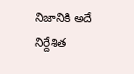నిజానికి అదే నిర్దేశిత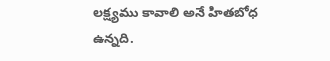లక్ష్యము కావాలి అనే హితబోధ ఉన్నది.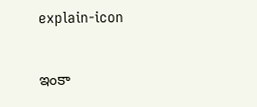explain-icon

ఇంకా